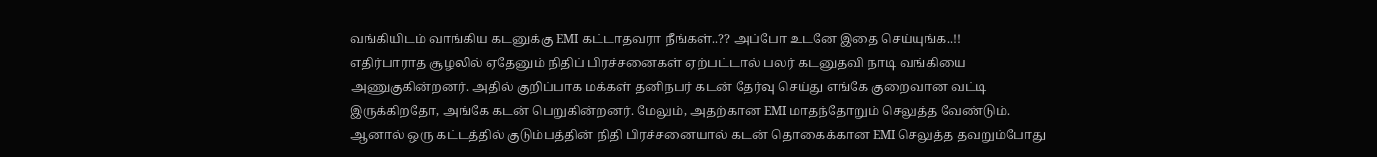வங்கியிடம் வாங்கிய கடனுக்கு EMI கட்டாதவரா நீங்கள்..?? அப்போ உடனே இதை செய்யுங்க..!!
எதிர்பாராத சூழலில் ஏதேனும் நிதிப் பிரச்சனைகள் ஏற்பட்டால் பலர் கடனுதவி நாடி வங்கியை அணுகுகின்றனர். அதில் குறிப்பாக மக்கள் தனிநபர் கடன் தேர்வு செய்து எங்கே குறைவான வட்டி இருக்கிறதோ, அங்கே கடன் பெறுகின்றனர். மேலும், அதற்கான EMI மாதந்தோறும் செலுத்த வேண்டும். ஆனால் ஒரு கட்டத்தில் குடும்பத்தின் நிதி பிரச்சனையால் கடன் தொகைக்கான EMI செலுத்த தவறும்போது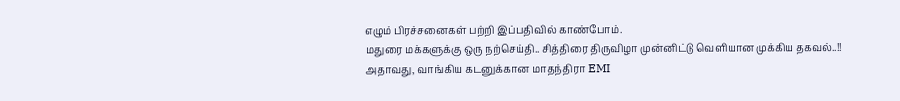எழும் பிரச்சனைகள் பற்றி இப்பதிவில் காண்போம்.
மதுரை மக்களுக்கு ஒரு நற்செய்தி.. சித்திரை திருவிழா முன்னிட்டு வெளியான முக்கிய தகவல்..!!
அதாவது, வாங்கிய கடனுக்கான மாதந்திரா EMI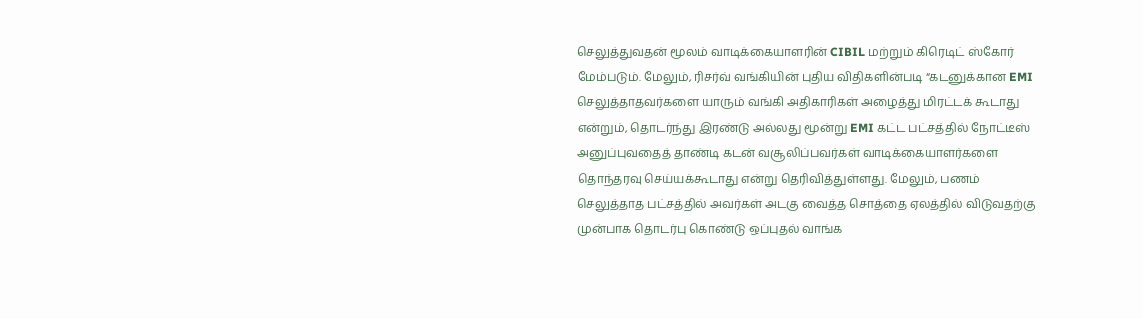செலுத்துவதன் மூலம் வாடிக்கையாளரின் CIBIL மற்றும் கிரெடிட் ஸ்கோர் மேம்படும். மேலும், ரிசர்வ் வங்கியின் புதிய விதிகளின்படி “கடனுக்கான EMI செலுத்தாதவர்களை யாரும் வங்கி அதிகாரிகள் அழைத்து மிரட்டக் கூடாது என்றும், தொடர்ந்து இரண்டு அல்லது மூன்று EMI கட்ட பட்சத்தில் நோட்டீஸ் அனுப்புவதைத் தாண்டி கடன் வசூலிப்பவர்கள் வாடிக்கையாளர்களை தொந்தரவு செய்யக்கூடாது என்று தெரிவித்துள்ளது. மேலும், பணம் செலுத்தாத பட்சத்தில் அவர்கள் அடகு வைத்த சொத்தை ஏலத்தில் விடுவதற்கு முன்பாக தொடர்பு கொண்டு ஒப்புதல் வாங்க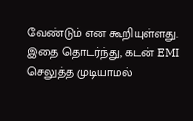வேண்டும் என கூறியுள்ளது. இதை தொடர்ந்து, கடன் EMI செலுத்த முடியாமல்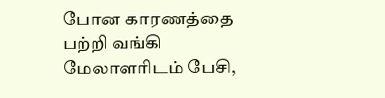போன காரணத்தை பற்றி வங்கி மேலாளரிடம் பேசி,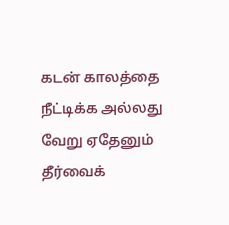கடன் காலத்தை நீட்டிக்க அல்லது வேறு ஏதேனும் தீர்வைக்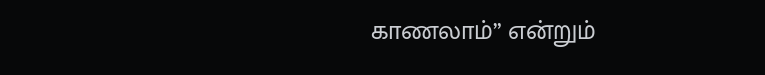காணலாம்” என்றும்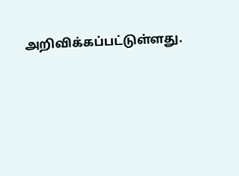அறிவிக்கப்பட்டுள்ளது.